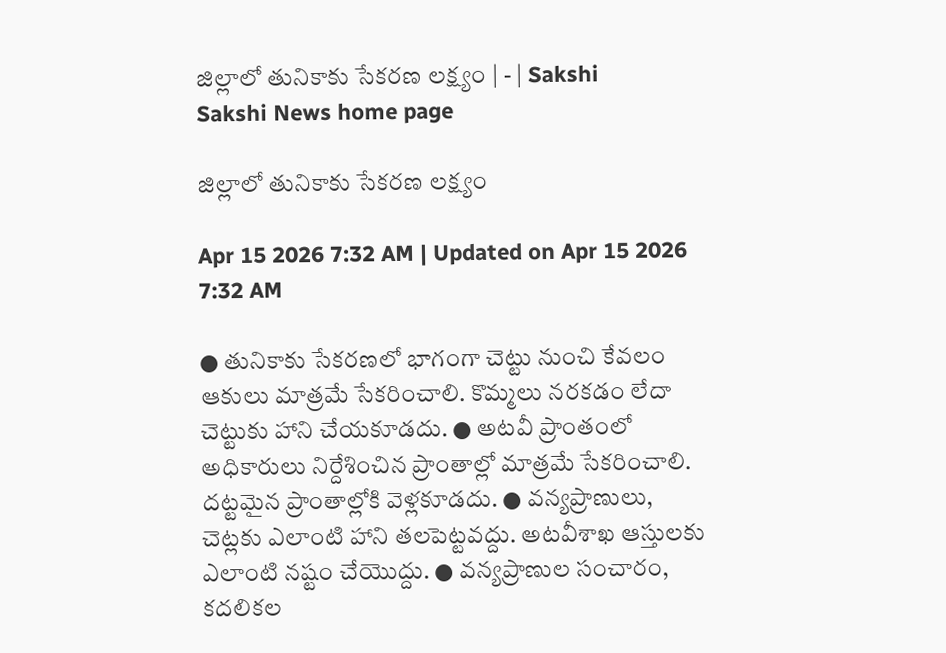జిల్లాలో తునికాకు సేకరణ లక్ష్యం | - | Sakshi
Sakshi News home page

జిల్లాలో తునికాకు సేకరణ లక్ష్యం

Apr 15 2026 7:32 AM | Updated on Apr 15 2026 7:32 AM

● తునికాకు సేకరణలో భాగంగా చెట్టు నుంచి కేవలం ఆకులు మాత్రమే సేకరించాలి. కొమ్మలు నరకడం లేదా చెట్టుకు హాని చేయకూడదు. ● అటవీ ప్రాంతంలో అధికారులు నిర్దేశించిన ప్రాంతాల్లో మాత్రమే సేకరించాలి. దట్టమైన ప్రాంతాల్లోకి వెళ్లకూడదు. ● వన్యప్రాణులు, చెట్లకు ఎలాంటి హాని తలపెట్టవద్దు. అటవీశాఖ ఆస్తులకు ఎలాంటి నష్టం చేయొద్దు. ● వన్యప్రాణుల సంచారం, కదలికల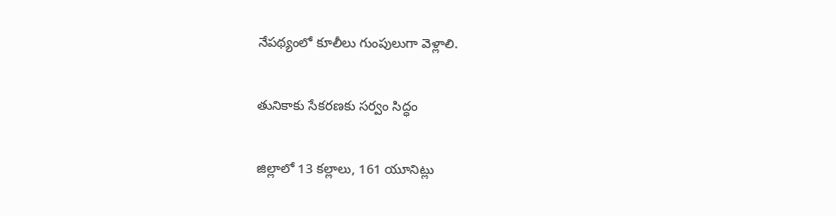నేపథ్యంలో కూలీలు గుంపులుగా వెళ్లాలి.

తునికాకు సేకరణకు సర్వం సిద్ధం

జిల్లాలో 13 కల్లాలు, 161 యూనిట్లు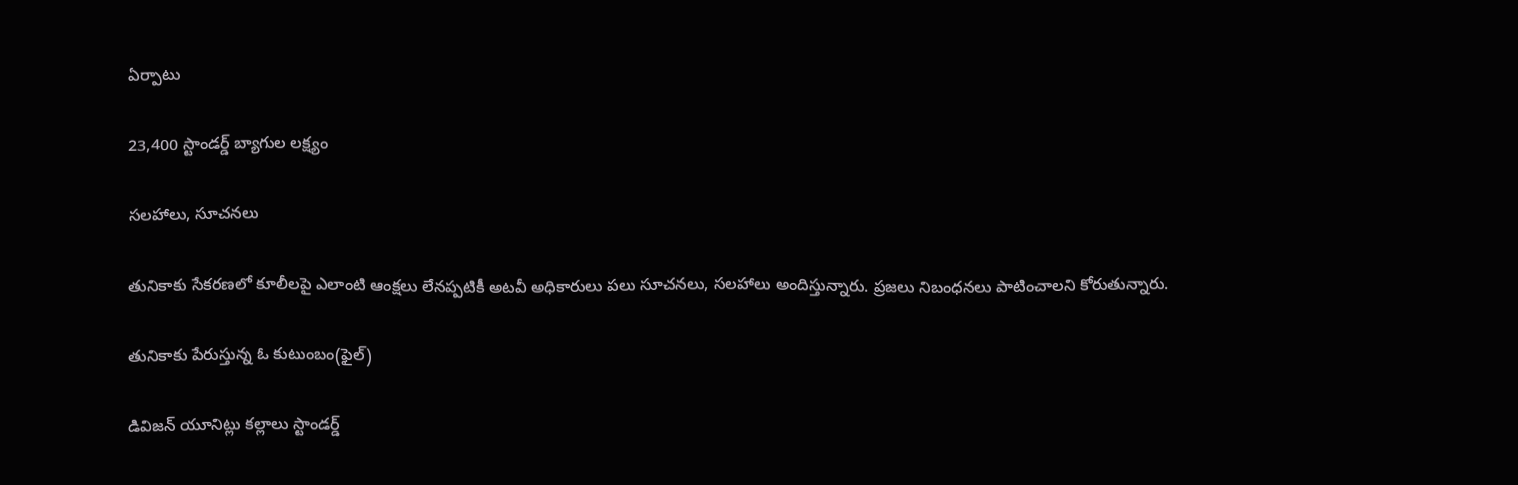ఏర్పాటు

23,400 స్టాండర్డ్‌ బ్యాగుల లక్ష్యం

సలహాలు, సూచనలు

తునికాకు సేకరణలో కూలీలపై ఎలాంటి ఆంక్షలు లేనప్పటికీ అటవీ అధికారులు పలు సూచనలు, సలహాలు అందిస్తున్నారు. ప్రజలు నిబంధనలు పాటించాలని కోరుతున్నారు.

తునికాకు పేరుస్తున్న ఓ కుటుంబం(ఫైల్‌)

డివిజన్‌ యూనిట్లు కల్లాలు స్టాండర్డ్‌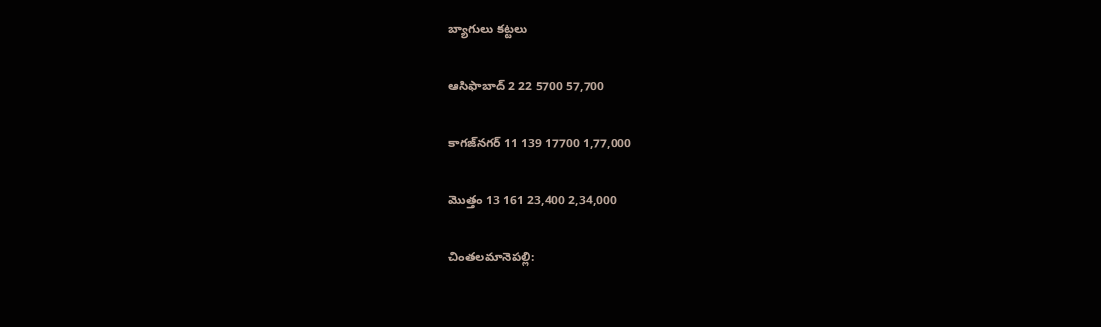బ్యాగులు కట్టలు

ఆసిఫాబాద్‌ 2 22 5700 57,700

కాగజ్‌నగర్‌ 11 139 17700 1,77,000

మొత్తం 13 161 23,400 2,34,000

చింతలమానెపల్లి: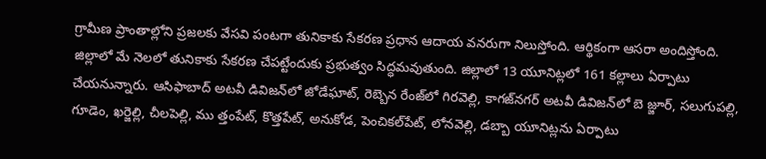గ్రామీణ ప్రాంతాల్లోని ప్రజలకు వేసవి పంటగా తునికాకు సేకరణ ప్రధాన ఆదాయ వనరుగా నిలుస్తోంది. ఆర్థికంగా ఆసరా అందిస్తోంది. జిల్లాలో మే నెలలో తునికాకు సేకరణ చేపట్టేందుకు ప్రభుత్వం సిద్ధమవుతుంది. జిల్లాలో 13 యూనిట్లలో 161 కల్లాలు ఏర్పాటు చేయనున్నారు. ఆసిఫాబాద్‌ అటవీ డివిజన్‌లో జోడేఘాట్‌, రెబ్బెన రేంజ్‌లో గిరవెల్లి, కాగజ్‌నగర్‌ అటవీ డివిజన్‌లో బె జ్జూర్‌, సలుగుపల్లి, గూడెం, ఖర్జెల్లి, చీలపెల్లి, ము త్తంపేట్‌, కొత్తపేట్‌, అనుకోడ, పెంచికల్‌పేట్‌, లోనవెల్లి, డబ్బా యూనిట్లను ఏర్పాటు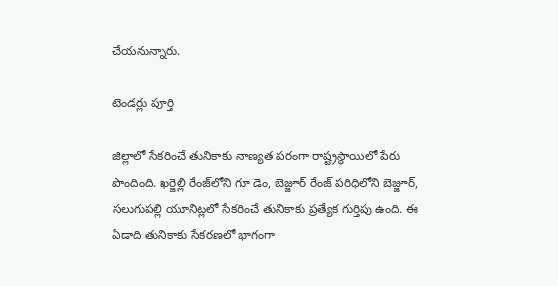చేయనున్నారు.

టెండర్లు పూర్తి

జిల్లాలో సేకరించే తునికాకు నాణ్యత పరంగా రాష్ట్రస్థాయిలో పేరు పొందింది. ఖర్జెల్లి రేంజ్‌లోని గూ డెం, బెజ్జూర్‌ రేంజ్‌ పరిధిలోని బెజ్జూర్‌, సలుగుపల్లి యూనిట్లలో సేకరించే తునికాకు ప్రత్యేక గుర్తిపు ఉంది. ఈ ఏడాది తునికాకు సేకరణలో భాగంగా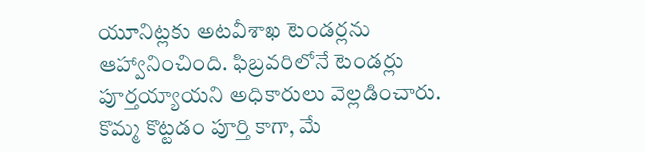యూనిట్లకు అటవీశాఖ టెండర్లను ఆహ్వానించింది. ఫిబ్రవరిలోనే టెండర్లు పూర్తయ్యాయని అధికారులు వెల్లడించారు. కొమ్మ కొట్టడం పూర్తి కాగా, మే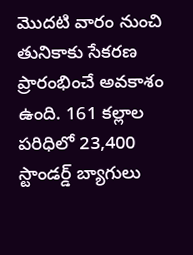మొదటి వారం నుంచి తునికాకు సేకరణ ప్రారంభించే అవకాశం ఉంది. 161 కల్లాల పరిధిలో 23,400 స్టాండర్డ్‌ బ్యాగులు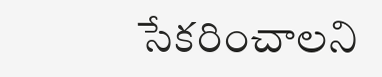సేకరించాలని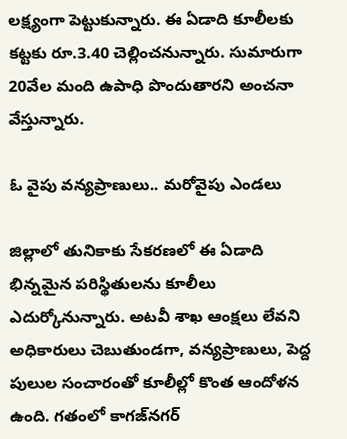లక్ష్యంగా పెట్టుకున్నారు. ఈ ఏడాది కూలీలకు కట్టకు రూ.3.40 చెల్లించనున్నారు. సుమారుగా 20వేల మంది ఉపాధి పొందుతారని అంచనా వేస్తున్నారు.

ఓ వైపు వన్యప్రాణులు.. మరోవైపు ఎండలు

జిల్లాలో తునికాకు సేకరణలో ఈ ఏడాది భిన్నమైన పరిస్థితులను కూలీలు ఎదుర్కోనున్నారు. అటవీ శాఖ ఆంక్షలు లేవని అధికారులు చెబుతుండగా, వన్యప్రాణులు, పెద్ద పులుల సంచారంతో కూలీల్లో కొంత ఆందోళన ఉంది. గతంలో కాగజ్‌నగర్‌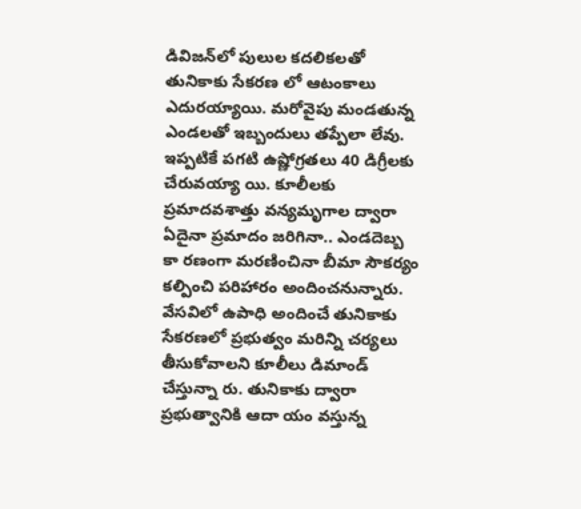డివిజన్‌లో పులుల కదలికలతో తునికాకు సేకరణ లో ఆటంకాలు ఎదురయ్యాయి. మరోవైపు మండతున్న ఎండలతో ఇబ్బందులు తప్పేలా లేవు. ఇప్పటికే పగటి ఉష్ణోగ్రతలు 40 డిగ్రీలకు చేరువయ్యా యి. కూలీలకు ప్రమాదవశాత్తు వన్యమృగాల ద్వారా ఏదైనా ప్రమాదం జరిగినా.. ఎండదెబ్బ కా రణంగా మరణించినా బీమా సౌకర్యం కల్పించి పరిహారం అందించనున్నారు. వేసవిలో ఉపాధి అందించే తునికాకు సేకరణలో ప్రభుత్వం మరిన్ని చర్యలు తీసుకోవాలని కూలీలు డిమాండ్‌ చేస్తున్నా రు. తునికాకు ద్వారా ప్రభుత్వానికి ఆదా యం వస్తున్న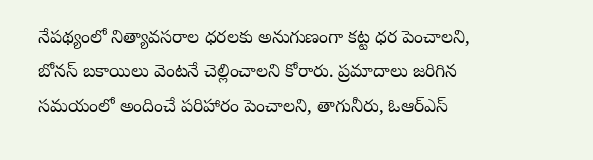నేపథ్యంలో నిత్యావసరాల ధరలకు అనుగుణంగా కట్ట ధర పెంచాలని, బోనస్‌ బకాయిలు వెంటనే చెల్లించాలని కోరారు. ప్రమాదాలు జరిగిన సమయంలో అందించే పరిహారం పెంచాలని, తాగునీరు, ఓఆర్‌ఎస్‌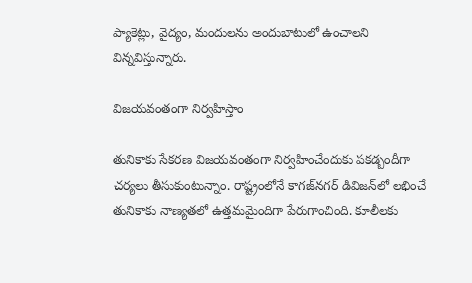ప్యాకెట్లు, వైద్యం, మందులను అందుబాటులో ఉంచాలని విన్నవిస్తున్నారు.

విజయవంతంగా నిర్వహిస్తాం

తునికాకు సేకరణ విజయవంతంగా నిర్వహించేందుకు పకడ్బందీగా చర్యలు తీసుకుంటున్నాం. రాష్ట్రంలోనే కాగజ్‌నగర్‌ డివిజన్‌లో లభించే తునికాకు నాణ్యతలో ఉత్తమమైందిగా పేరుగాంచింది. కూలీలకు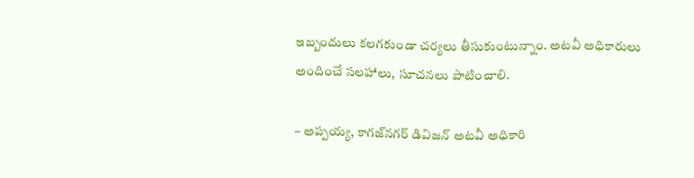ఇబ్బందులు కలగకుండా చర్యలు తీసుకుంటున్నాం. అటవీ అధికారులు అందించే సలహాలు, సూచనలు పాటించాలి.

– అప్పయ్య, కాగజ్‌నగర్‌ డివిజన్‌ అటవీ అధికారి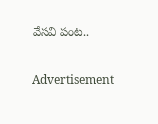వేసవి పంట..

Advertisement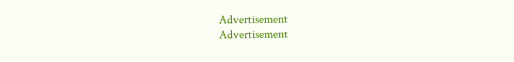Advertisement
Advertisement